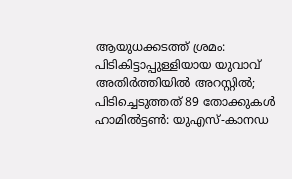ആയുധക്കടത്ത് ശ്രമം: പിടികിട്ടാപ്പുള്ളിയായ യുവാവ് അതിർത്തിയിൽ അറസ്റ്റിൽ; പിടിച്ചെടുത്തത് 89 തോക്കുകൾ
ഹാമിൽട്ടൺ: യുഎസ്-കാനഡ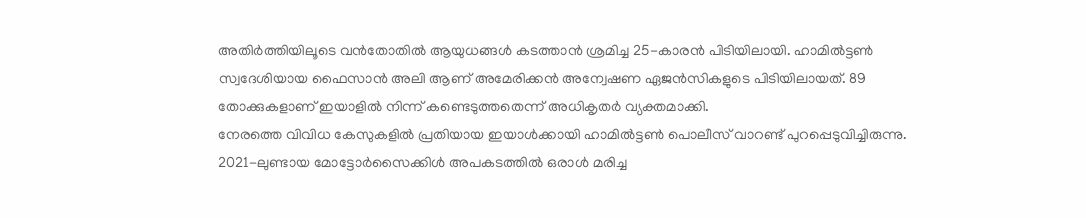അതിർത്തിയിലൂടെ വൻതോതിൽ ആയുധങ്ങൾ കടത്താൻ ശ്രമിച്ച 25-കാരൻ പിടിയിലായി. ഹാമിൽട്ടൺ സ്വദേശിയായ ഫൈസാൻ അലി ആണ് അമേരിക്കൻ അന്വേഷണ ഏജൻസികളുടെ പിടിയിലായത്. 89 തോക്കുകളാണ് ഇയാളിൽ നിന്ന് കണ്ടെടുത്തതെന്ന് അധികൃതർ വ്യക്തമാക്കി.
നേരത്തെ വിവിധ കേസുകളിൽ പ്രതിയായ ഇയാൾക്കായി ഹാമിൽട്ടൺ പൊലീസ് വാറണ്ട് പുറപ്പെടുവിച്ചിരുന്നു. 2021-ലുണ്ടായ മോട്ടോർസൈക്കിൾ അപകടത്തിൽ ഒരാൾ മരിച്ച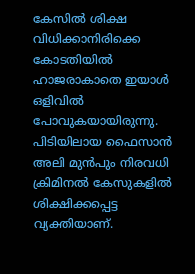കേസിൽ ശിക്ഷ വിധിക്കാനിരിക്കെ കോടതിയിൽ ഹാജരാകാതെ ഇയാൾ ഒളിവിൽ പോവുകയായിരുന്നു.
പിടിയിലായ ഫൈസാൻ അലി മുൻപും നിരവധി ക്രിമിനൽ കേസുകളിൽ ശിക്ഷിക്കപ്പെട്ട വ്യക്തിയാണ്.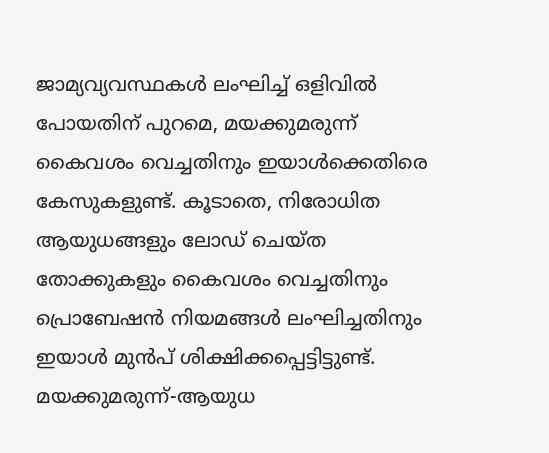ജാമ്യവ്യവസ്ഥകൾ ലംഘിച്ച് ഒളിവിൽ പോയതിന് പുറമെ, മയക്കുമരുന്ന് കൈവശം വെച്ചതിനും ഇയാൾക്കെതിരെ കേസുകളുണ്ട്. കൂടാതെ, നിരോധിത ആയുധങ്ങളും ലോഡ് ചെയ്ത തോക്കുകളും കൈവശം വെച്ചതിനും പ്രൊബേഷൻ നിയമങ്ങൾ ലംഘിച്ചതിനും ഇയാൾ മുൻപ് ശിക്ഷിക്കപ്പെട്ടിട്ടുണ്ട്.
മയക്കുമരുന്ന്-ആയുധ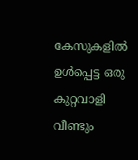കേസുകളിൽ ഉൾപ്പെട്ട ഒരു കുറ്റവാളി വീണ്ടും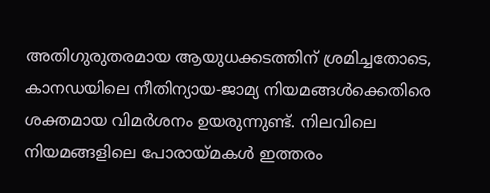അതിഗുരുതരമായ ആയുധക്കടത്തിന് ശ്രമിച്ചതോടെ, കാനഡയിലെ നീതിന്യായ-ജാമ്യ നിയമങ്ങൾക്കെതിരെ ശക്തമായ വിമർശനം ഉയരുന്നുണ്ട്. നിലവിലെ നിയമങ്ങളിലെ പോരായ്മകൾ ഇത്തരം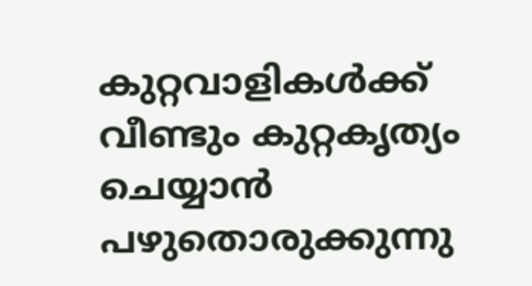കുറ്റവാളികൾക്ക് വീണ്ടും കുറ്റകൃത്യം ചെയ്യാൻ പഴുതൊരുക്കുന്നു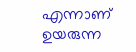എന്നാണ് ഉയരുന്ന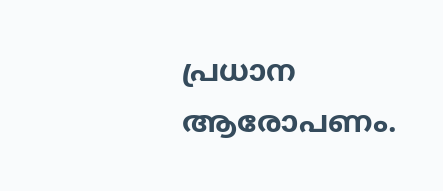പ്രധാന ആരോപണം.